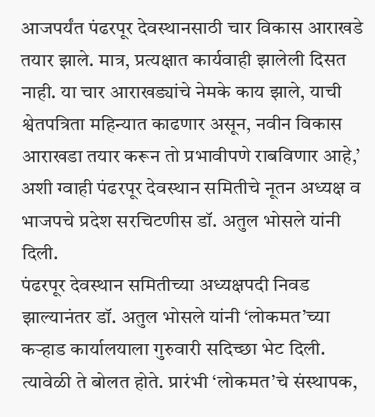आजपर्यंत पंढरपूर देवस्थानसाठी चार विकास आराखडे तयार झाले. मात्र, प्रत्यक्षात कार्यवाही झालेली दिसत नाही. या चार आराखड्यांचे नेमके काय झाले, याची श्वेतपत्रिता महिन्यात काढणार असून, नवीन विकास आराखडा तयार करून तो प्रभावीपणे राबविणार आहे,’ अशी ग्वाही पंढरपूर देवस्थान समितीचे नूतन अध्यक्ष व भाजपचे प्रदेश सरचिटणीस डॉ. अतुल भोसले यांनी दिली.
पंढरपूर देवस्थान समितीच्या अध्यक्षपदी निवड झाल्यानंतर डॉ. अतुल भोसले यांनी ‘लोकमत’च्या कऱ्हाड कार्यालयाला गुरुवारी सदिच्छा भेट दिली. त्यावेळी ते बोलत होते. प्रारंभी ‘लोकमत’चे संस्थापक,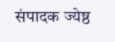संपादक ज्येष्ठ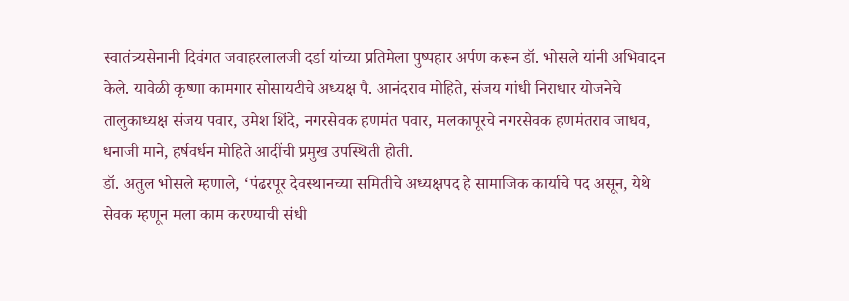स्वातंत्र्यसेनानी दिवंगत जवाहरलालजी दर्डा यांच्या प्रतिमेला पुष्पहार अर्पण करून डॉ. भोसले यांनी अभिवादन केले. यावेळी कृष्णा कामगार सोसायटीचे अध्यक्ष पै. आनंदराव मोहिते, संजय गांधी निराधार योजनेचे तालुकाध्यक्ष संजय पवार, उमेश शिंदे, नगरसेवक हणमंत पवार, मलकापूरचे नगरसेवक हणमंतराव जाधव, धनाजी माने, हर्षवर्धन मोहिते आदींची प्रमुख उपस्थिती होती.
डॉ. अतुल भोसले म्हणाले, ‘पंढरपूर देवस्थानच्या समितीचे अध्यक्षपद हे सामाजिक कार्याचे पद असून, येथे सेवक म्हणून मला काम करण्याची संधी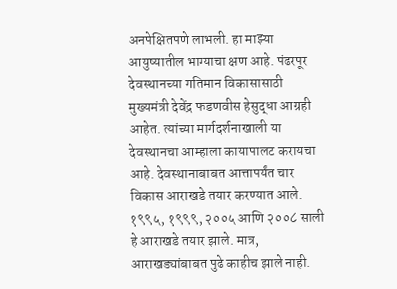अनपेक्षितपणे लाभली. हा माझ्या आयुष्यातील भाग्याचा क्षण आहे. पंढरपूर देवस्थानच्या गतिमान विकासासाठी मुख्यमंत्री देवेंद्र फडणवीस हेसुद्धा आग्रही आहेत. त्यांच्या मार्गदर्शनाखाली या देवस्थानचा आम्हाला कायापालट करायचा आहे. देवस्थानाबाबत आत्तापर्यंत चार विकास आराखडे तयार करण्यात आले. १९९५, १९९९, २००५ आणि २००८ साली हे आराखडे तयार झाले. मात्र, आराखड्यांबाबत पुढे काहीच झाले नाही.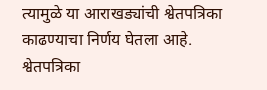त्यामुळे या आराखड्यांची श्वेतपत्रिका काढण्याचा निर्णय घेतला आहे. श्वेतपत्रिका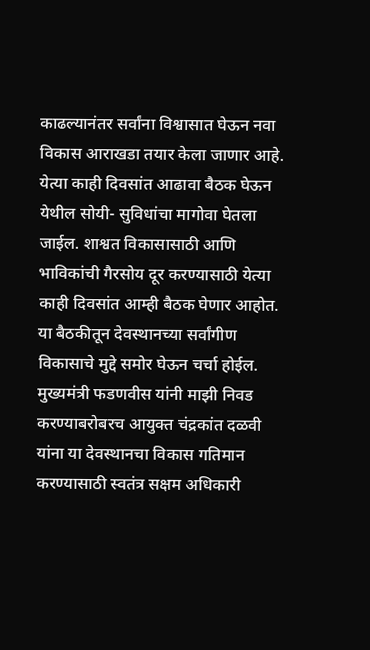काढल्यानंतर सर्वांना विश्वासात घेऊन नवा विकास आराखडा तयार केला जाणार आहे. येत्या काही दिवसांत आढावा बैठक घेऊन येथील सोयी- सुविधांचा मागोवा घेतला जाईल. शाश्वत विकासासाठी आणि भाविकांची गैरसोय दूर करण्यासाठी येत्या काही दिवसांत आम्ही बैठक घेणार आहोत. या बैठकीतून देवस्थानच्या सर्वांगीण विकासाचे मुद्दे समोर घेऊन चर्चा होईल. मुख्यमंत्री फडणवीस यांनी माझी निवड करण्याबरोबरच आयुक्त चंद्रकांत दळवी यांना या देवस्थानचा विकास गतिमान करण्यासाठी स्वतंत्र सक्षम अधिकारी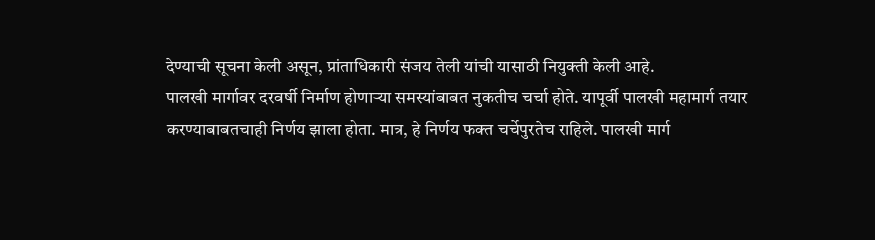देण्याची सूचना केली असून, प्रांताधिकारी संजय तेली यांची यासाठी नियुक्ती केली आहे.
पालखी मार्गावर दरवर्षी निर्माण होणाऱ्या समस्यांबाबत नुकतीच चर्चा होते. यापूर्वी पालखी महामार्ग तयार करण्याबाबतचाही निर्णय झाला होता. मात्र, हे निर्णय फक्त चर्चेपुरतेच राहिले. पालखी मार्ग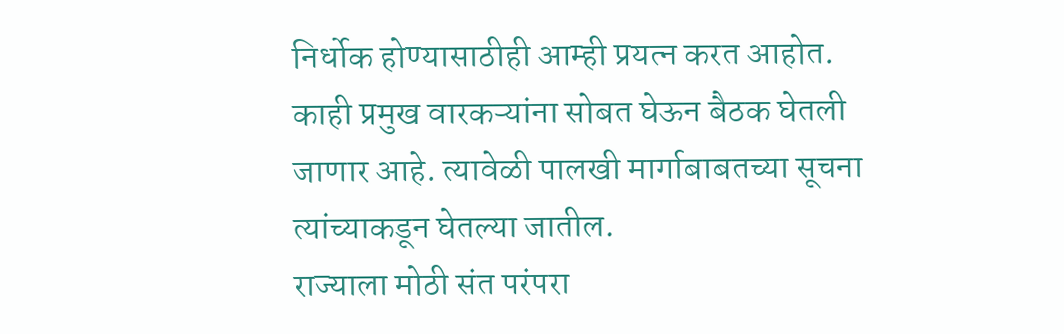निर्धोक होण्यासाठीही आम्ही प्रयत्न करत आहोत. काही प्रमुख वारकऱ्यांना सोबत घेऊन बैठक घेतली जाणार आहे. त्यावेळी पालखी मार्गाबाबतच्या सूचना त्यांच्याकडून घेतल्या जातील.
राज्याला मोठी संत परंपरा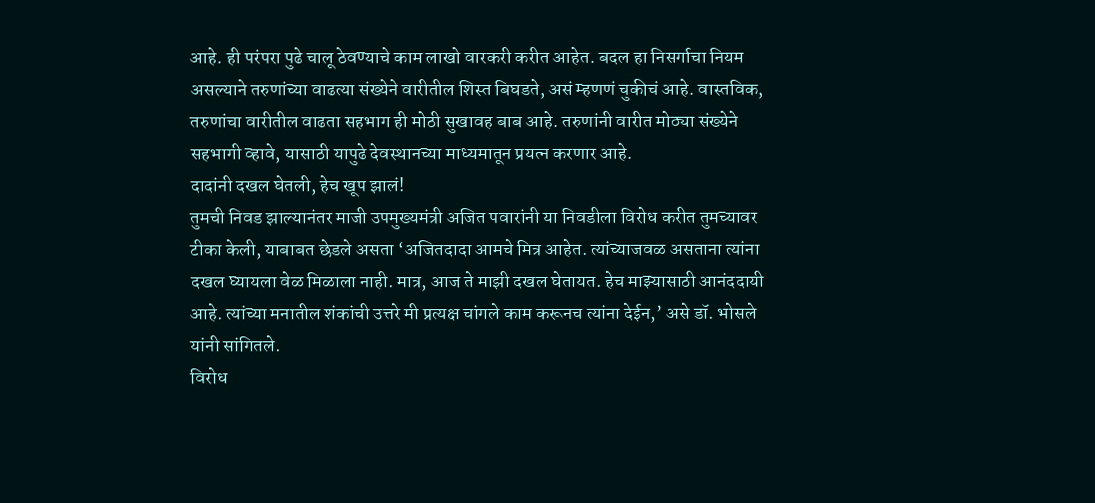आहे. ही परंपरा पुढे चालू ठेवण्याचे काम लाखो वारकरी करीत आहेत. बदल हा निसर्गाचा नियम असल्याने तरुणांच्या वाढत्या संख्येने वारीतील शिस्त बिघडते, असं म्हणणं चुकीचं आहे. वास्तविक, तरुणांचा वारीतील वाढता सहभाग ही मोठी सुखावह बाब आहे. तरुणांनी वारीत मोठ्या संख्येने सहभागी व्हावे, यासाठी यापुढे देवस्थानच्या माध्यमातून प्रयत्न करणार आहे.
दादांनी दखल घेतली, हेच खूप झालं!
तुमची निवड झाल्यानंतर माजी उपमुख्यमंत्री अजित पवारांनी या निवडीला विरोध करीत तुमच्यावर टीका केली, याबाबत छेडले असता ‘अजितदादा आमचे मित्र आहेत. त्यांच्याजवळ असताना त्यांना दखल घ्यायला वेळ मिळाला नाही. मात्र, आज ते माझी दखल घेतायत. हेच माझ्यासाठी आनंददायी आहे. त्यांच्या मनातील शंकांची उत्तरे मी प्रत्यक्ष चांगले काम करूनच त्यांना देईन,’ असे डॉ. भोसले यांनी सांगितले.
विरोध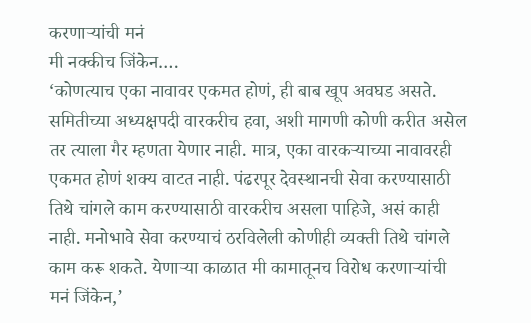करणाऱ्यांची मनं
मी नक्कीच जिंकेन….
‘कोणत्याच एका नावावर एकमत होणं, ही बाब खूप अवघड असते. समितीच्या अध्यक्षपदी वारकरीच हवा, अशी मागणी कोणी करीत असेल तर त्याला गैर म्हणता येणार नाही. मात्र, एका वारकऱ्याच्या नावावरही एकमत होणं शक्य वाटत नाही. पंढरपूर देवस्थानची सेवा करण्यासाठी तिथे चांगले काम करण्यासाठी वारकरीच असला पाहिजे, असं काही नाही. मनोभावे सेवा करण्याचं ठरविलेली कोणीही व्यक्ती तिथे चांगले काम करू शकते. येणाऱ्या काळात मी कामातूनच विरोध करणाऱ्यांची मनं जिंकेन,’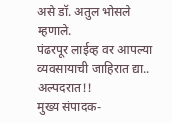असे डॉ. अतुल भोसले म्हणाले.
पंढरपूर लाईव्ह वर आपल्या व्यवसायाची जाहिरात द्या..
अल्पदरात!!
मुख्य संपादक-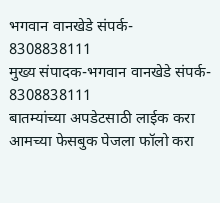भगवान वानखेडे संपर्क- 8308838111
मुख्य संपादक-भगवान वानखेडे संपर्क- 8308838111
बातम्यांच्या अपडेटसाठी लाईक करा आमच्या फेसबुक पेजला फॉलो करा